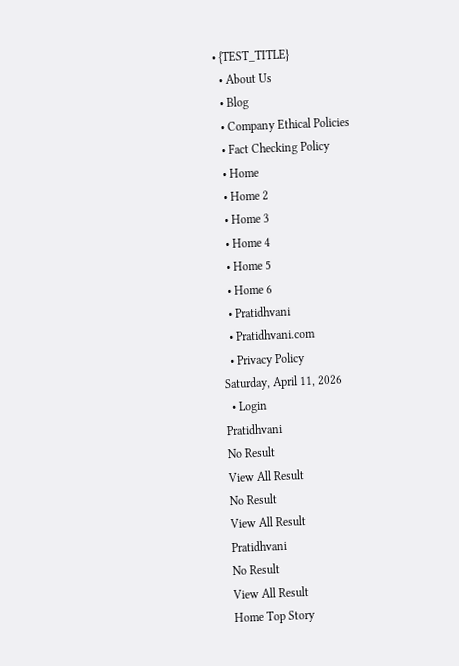• {TEST_TITLE}
  • About Us
  • Blog
  • Company Ethical Policies
  • Fact Checking Policy
  • Home
  • Home 2
  • Home 3
  • Home 4
  • Home 5
  • Home 6
  • Pratidhvani
  • Pratidhvani.com
  • Privacy Policy
Saturday, April 11, 2026
  • Login
Pratidhvani
No Result
View All Result
No Result
View All Result
Pratidhvani
No Result
View All Result
Home Top Story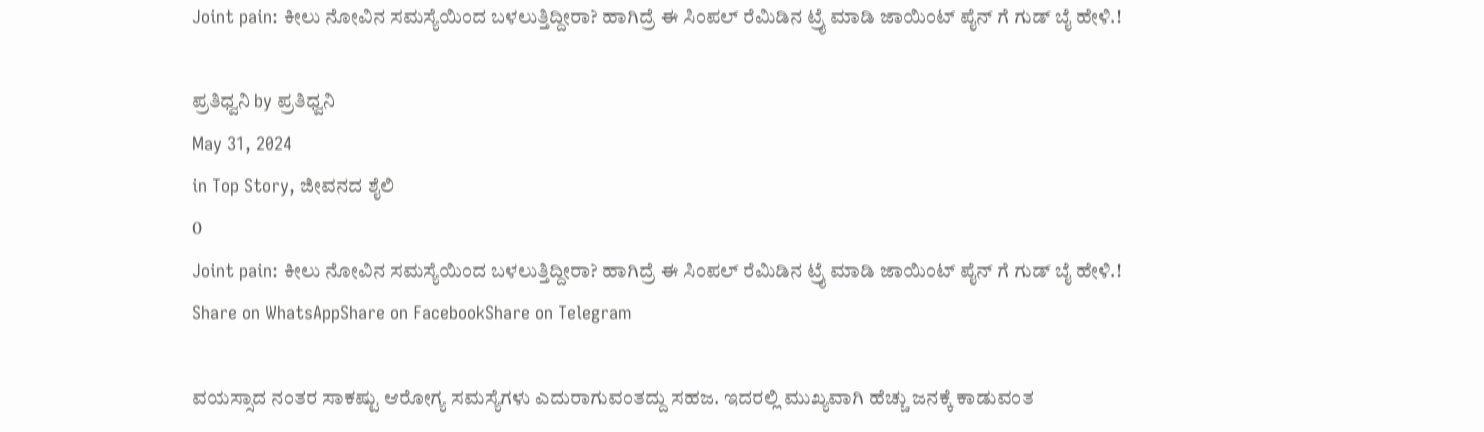Joint pain: ಕೀಲು ನೋವಿನ ಸಮಸ್ಯೆಯಿಂದ ಬಳಲುತ್ತಿದ್ದೀರಾ? ಹಾಗಿದ್ರೆ ಈ ಸಿಂಪಲ್ ರೆಮಿಡಿನ ಟ್ರೈ ಮಾಡಿ ಜಾಯಿಂಟ್ ಪೈನ್ ಗೆ ಗುಡ್ ಬೈ ಹೇಳಿ.!

ಪ್ರತಿಧ್ವನಿ by ಪ್ರತಿಧ್ವನಿ
May 31, 2024
in Top Story, ಜೀವನದ ಶೈಲಿ
0
Joint pain: ಕೀಲು ನೋವಿನ ಸಮಸ್ಯೆಯಿಂದ ಬಳಲುತ್ತಿದ್ದೀರಾ? ಹಾಗಿದ್ರೆ ಈ ಸಿಂಪಲ್ ರೆಮಿಡಿನ ಟ್ರೈ ಮಾಡಿ ಜಾಯಿಂಟ್ ಪೈನ್ ಗೆ ಗುಡ್ ಬೈ ಹೇಳಿ.!
Share on WhatsAppShare on FacebookShare on Telegram

ವಯಸ್ಸಾದ ನಂತರ ಸಾಕಷ್ಟು ಆರೋಗ್ಯ ಸಮಸ್ಯೆಗಳು ಎದುರಾಗುವಂತದ್ದು ಸಹಜ. ಇದರಲ್ಲಿ ಮುಖ್ಯವಾಗಿ ಹೆಚ್ಚು ಜನಕ್ಕೆ ಕಾಡುವಂತ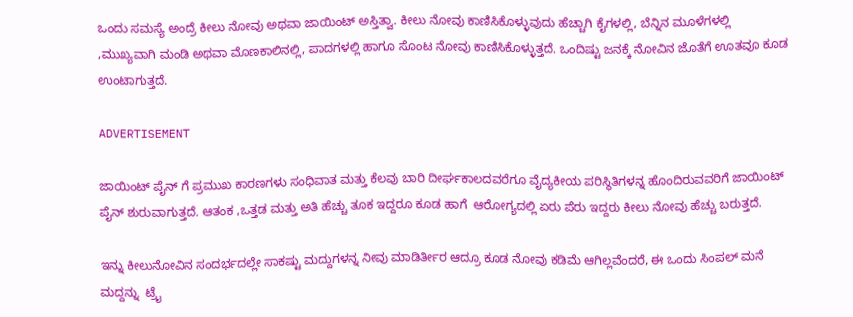ಒಂದು ಸಮಸ್ಯೆ ಅಂದ್ರೆ ಕೀಲು ನೋವು ಅಥವಾ ಜಾಯಿಂಟ್ ಅಸ್ತಿತ್ವಾ. ಕೀಲು ನೋವು ಕಾಣಿಸಿಕೊಳ್ಳುವುದು ಹೆಚ್ಚಾಗಿ ಕೈಗಳಲ್ಲಿ, ಬೆನ್ನಿನ ಮೂಳೆಗಳಲ್ಲಿ ,ಮುಖ್ಯವಾಗಿ ಮಂಡಿ ಅಥವಾ ಮೊಣಕಾಲಿನಲ್ಲಿ, ಪಾದಗಳಲ್ಲಿ ಹಾಗೂ ಸೊಂಟ ನೋವು ಕಾಣಿಸಿಕೊಳ್ಳುತ್ತದೆ. ಒಂದಿಷ್ಟು ಜನಕ್ಕೆ ನೋವಿನ ಜೊತೆಗೆ ಊತವೂ ಕೂಡ ಉಂಟಾಗುತ್ತದೆ.

ADVERTISEMENT

ಜಾಯಿಂಟ್ ಪೈನ್ ಗೆ ಪ್ರಮುಖ ಕಾರಣಗಳು ಸಂಧಿವಾತ ಮತ್ತು ಕೆಲವು ಬಾರಿ ದೀರ್ಘಕಾಲದವರೆಗೂ ವೈದ್ಯಕೀಯ ಪರಿಸ್ಥಿತಿಗಳನ್ನ ಹೊಂದಿರುವವರಿಗೆ ಜಾಯಿಂಟ್ ಪೈನ್ ಶುರುವಾಗುತ್ತದೆ. ಆತಂಕ ,ಒತ್ತಡ ಮತ್ತು ಅತಿ ಹೆಚ್ಚು ತೂಕ ಇದ್ದರೂ ಕೂಡ ಹಾಗೆ  ಆರೋಗ್ಯದಲ್ಲಿ ಏರು ಪೆರು ಇದ್ದರು ಕೀಲು ನೋವು ಹೆಚ್ಚು ಬರುತ್ತದೆ.

ಇನ್ನು ಕೀಲುನೋವಿನ ಸಂದರ್ಭದಲ್ಲೇ ಸಾಕಷ್ಟು ಮದ್ದುಗಳನ್ನ ನೀವು ಮಾಡಿರ್ತೀರ ಆದ್ರೂ ಕೂಡ ನೋವು ಕಡಿಮೆ ಆಗಿಲ್ಲವೆಂದರೆ, ಈ ಒಂದು ಸಿಂಪಲ್ ಮನೆ ಮದ್ದನ್ನು  ಟ್ರೈ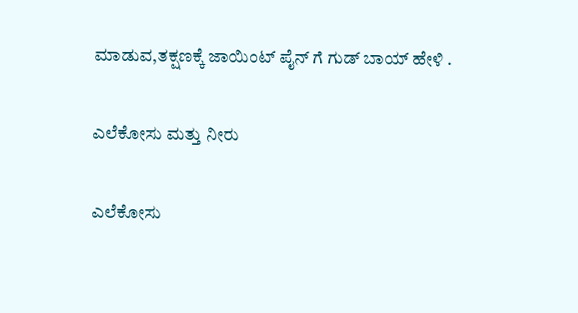ಮಾಡುವ,ತಕ್ಷಣಕ್ಕೆ ಜಾಯಿಂಟ್ ಪೈನ್ ಗೆ ಗುಡ್ ಬಾಯ್ ಹೇಳಿ .

ಎಲೆಕೋಸು ಮತ್ತು ನೀರು

ಎಲೆಕೋಸು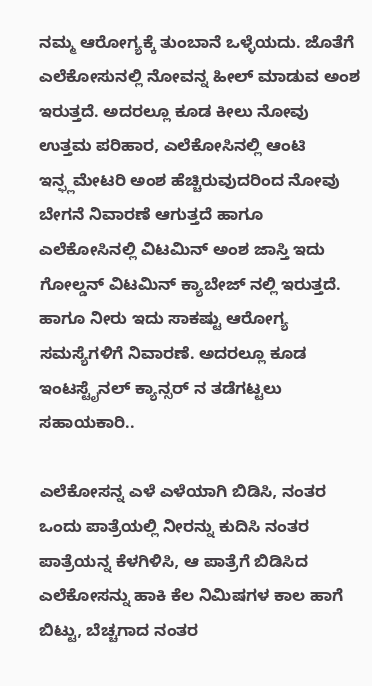ನಮ್ಮ ಆರೋಗ್ಯಕ್ಕೆ ತುಂಬಾನೆ ಒಳ್ಳೆಯದು. ಜೊತೆಗೆ ಎಲೆಕೋಸುನಲ್ಲಿ ನೋವನ್ನ ಹೀಲ್ ಮಾಡುವ ಅಂಶ ಇರುತ್ತದೆ. ಅದರಲ್ಲೂ ಕೂಡ ಕೀಲು ನೋವು ಉತ್ತಮ ಪರಿಹಾರ, ಎಲೆಕೋಸಿನಲ್ಲಿ ಆಂಟಿ ಇನ್ಫ್ಲಮೇಟರಿ ಅಂಶ ಹೆಚ್ಚಿರುವುದರಿಂದ ನೋವು ಬೇಗನೆ ನಿವಾರಣೆ ಆಗುತ್ತದೆ ಹಾಗೂ ಎಲೆಕೋಸಿನಲ್ಲಿ ವಿಟಮಿನ್ ಅಂಶ ಜಾಸ್ತಿ ಇದು ಗೋಲ್ಡನ್ ವಿಟಮಿನ್ ಕ್ಯಾಬೇಜ್ ನಲ್ಲಿ ಇರುತ್ತದೆ. ಹಾಗೂ ನೀರು ಇದು ಸಾಕಷ್ಟು ಆರೋಗ್ಯ ಸಮಸ್ಯೆಗಳಿಗೆ ನಿವಾರಣೆ. ಅದರಲ್ಲೂ ಕೂಡ ಇಂಟಸ್ಟೈನಲ್ ಕ್ಯಾನ್ಸರ್ ನ ತಡೆಗಟ್ಟಲು ಸಹಾಯಕಾರಿ..

ಎಲೆಕೋಸನ್ನ ಎಳೆ ಎಳೆಯಾಗಿ ಬಿಡಿಸಿ, ನಂತರ ಒಂದು ಪಾತ್ರೆಯಲ್ಲಿ ನೀರನ್ನು ಕುದಿಸಿ ನಂತರ ಪಾತ್ರೆಯನ್ನ ಕೆಳಗಿಳಿಸಿ, ಆ ಪಾತ್ರೆಗೆ ಬಿಡಿಸಿದ ಎಲೆಕೋಸನ್ನು ಹಾಕಿ ಕೆಲ ನಿಮಿಷಗಳ ಕಾಲ ಹಾಗೆ ಬಿಟ್ಟು, ಬೆಚ್ಚಗಾದ ನಂತರ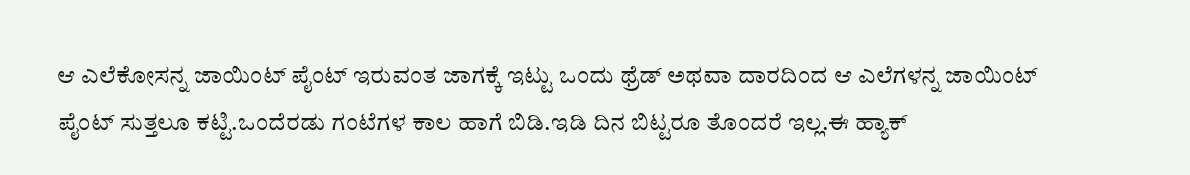ಆ ಎಲೆಕೋಸನ್ನ ಜಾಯಿಂಟ್ ಪೈಂಟ್ ಇರುವಂತ ಜಾಗಕ್ಕೆ ಇಟ್ಟು ಒಂದು ಥ್ರೆಡ್ ಅಥವಾ ದಾರದಿಂದ ಆ ಎಲೆಗಳನ್ನ ಜಾಯಿಂಟ್ ಪೈಂಟ್ ಸುತ್ತಲೂ ಕಟ್ಟಿ.ಒಂದೆರಡು ಗಂಟೆಗಳ ಕಾಲ ಹಾಗೆ ಬಿಡಿ.ಇಡಿ ದಿನ ಬಿಟ್ಟರೂ ತೊಂದರೆ ಇಲ್ಲ.ಈ ಹ್ಯಾಕ್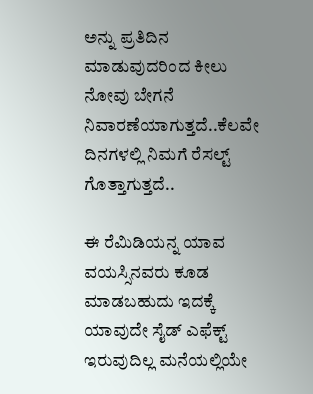ಅನ್ನು ಪ್ರತಿದಿನ ಮಾಡುವುದರಿಂದ ಕೀಲು ನೋವು ಬೇಗನೆ ನಿವಾರಣೆಯಾಗುತ್ತದೆ..ಕೆಲವೇ ದಿನಗಳಲ್ಲಿ ನಿಮಗೆ ರೆಸಲ್ಟ್ ಗೊತ್ತಾಗುತ್ತದೆ..

ಈ ರೆಮಿಡಿಯನ್ನ ಯಾವ ವಯಸ್ಸಿನವರು ಕೂಡ ಮಾಡಬಹುದು ಇದಕ್ಕೆ ಯಾವುದೇ ಸೈಡ್ ಎಫೆಕ್ಟ್ ಇರುವುದಿಲ್ಲ ಮನೆಯಲ್ಲಿಯೇ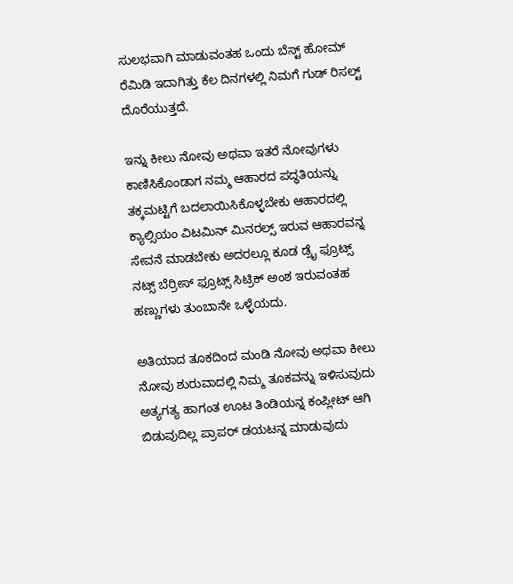ಸುಲಭವಾಗಿ ಮಾಡುವಂತಹ ಒಂದು ಬೆಸ್ಟ್ ಹೋಮ್ ರೆಮಿಡಿ ಇದಾಗಿತ್ತು ಕೆಲ ದಿನಗಳಲ್ಲಿ ನಿಮಗೆ ಗುಡ್ ರಿಸಲ್ಟ್ ದೊರೆಯುತ್ತದೆ.

ಇನ್ನು ಕೀಲು ನೋವು ಅಥವಾ ಇತರೆ ನೋವುಗಳು ಕಾಣಿಸಿಕೊಂಡಾಗ ನಮ್ಮ ಆಹಾರದ ಪದ್ಧತಿಯನ್ನು ತಕ್ಕಮಟ್ಟಿಗೆ ಬದಲಾಯಿಸಿಕೊಳ್ಳಬೇಕು ಆಹಾರದಲ್ಲಿ ಕ್ಯಾಲ್ಸಿಯಂ ವಿಟಮಿನ್ ಮಿನರಲ್ಸ್ ಇರುವ ಆಹಾರವನ್ನ ಸೇವನೆ ಮಾಡಬೇಕು ಅದರಲ್ಲೂ ಕೂಡ ಡ್ರೈ ಫ್ರೂಟ್ಸ್ ನಟ್ಸ್ ಬೆರ್ರೀಸ್ ಫ್ರೂಟ್ಸ್ ಸಿಟ್ರಿಕ್ ಅಂಶ ಇರುವಂತಹ ಹಣ್ಣುಗಳು ತುಂಬಾನೇ ಒಳ್ಳೆಯದು.

ಅತಿಯಾದ ತೂಕದಿಂದ ಮಂಡಿ ನೋವು ಅಥವಾ ಕೀಲು ನೋವು ಶುರುವಾದಲ್ಲಿ ನಿಮ್ಮ ತೂಕವನ್ನು ಇಳಿಸುವುದು ಅತ್ಯಗತ್ಯ ಹಾಗಂತ ಊಟ ತಿಂಡಿಯನ್ನ ಕಂಪ್ಲೀಟ್ ಆಗಿ ಬಿಡುವುದಿಲ್ಲ ಪ್ರಾಪರ್ ಡಯಟನ್ನ ಮಾಡುವುದು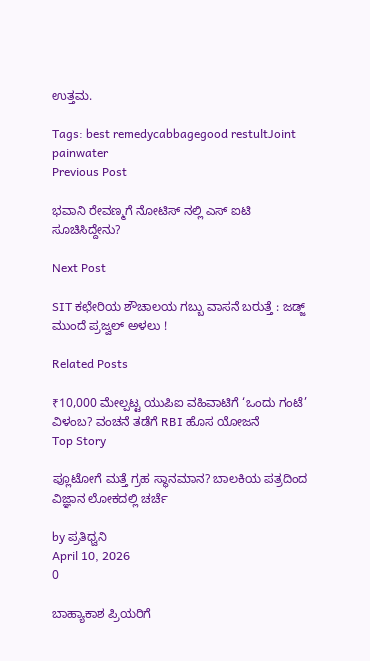ಉತ್ತಮ.

Tags: best remedycabbagegood restultJoint painwater
Previous Post

ಭವಾನಿ ರೇವಣ್ಮಗೆ ನೋಟಿಸ್ ನಲ್ಲಿ ಎಸ್ ಐಟಿ ಸೂಚಿಸಿದ್ದೇನು?

Next Post

SIT ಕಛೇರಿಯ ಶೌಚಾಲಯ ಗಬ್ಬು ವಾಸನೆ ಬರುತ್ತೆ : ಜಡ್ಜ್ ಮುಂದೆ ಪ್ರಜ್ವಲ್ ಅಳಲು !

Related Posts

₹10,000 ಮೇಲ್ಪಟ್ಟ ಯುಪಿಐ ವಹಿವಾಟಿಗೆ ‘ಒಂದು ಗಂಟೆ’ ವಿಳಂಬ? ವಂಚನೆ ತಡೆಗೆ RBI ಹೊಸ ಯೋಜನೆ
Top Story

ಪ್ಲೂಟೋಗೆ ಮತ್ತೆ ಗ್ರಹ ಸ್ಥಾನಮಾನ? ಬಾಲಕಿಯ ಪತ್ರದಿಂದ ವಿಜ್ಞಾನ ಲೋಕದಲ್ಲಿ ಚರ್ಚೆ

by ಪ್ರತಿಧ್ವನಿ
April 10, 2026
0

ಬಾಹ್ಯಾಕಾಶ ಪ್ರಿಯರಿಗೆ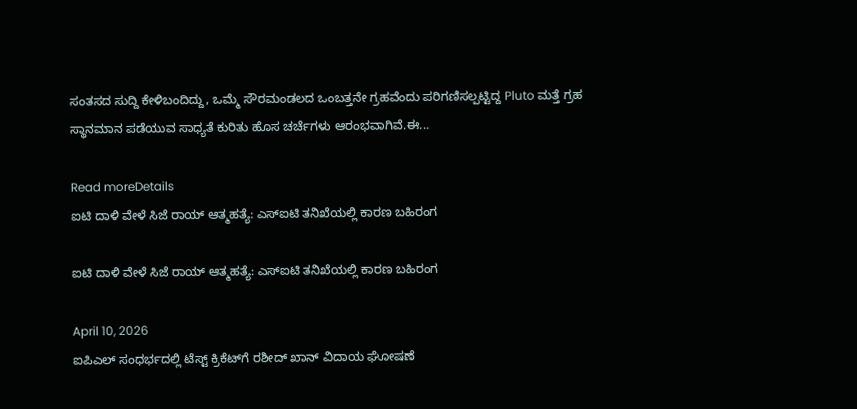ಸಂತಸದ ಸುದ್ದಿ ಕೇಳಿಬಂದಿದ್ದು, ಒಮ್ಮೆ ಸೌರಮಂಡಲದ ಒಂಬತ್ತನೇ ಗ್ರಹವೆಂದು ಪರಿಗಣಿಸಲ್ಪಟ್ಟಿದ್ದ Pluto ಮತ್ತೆ ಗ್ರಹ ಸ್ಥಾನಮಾನ ಪಡೆಯುವ ಸಾಧ್ಯತೆ ಕುರಿತು ಹೊಸ ಚರ್ಚೆಗಳು ಆರಂಭವಾಗಿವೆ.ಈ...

Read moreDetails
ಐಟಿ ದಾಳಿ ವೇಳೆ ಸಿಜೆ ರಾಯ್ ಆತ್ಮಹತ್ಯೆ: ಎಸ್‌ಐಟಿ ತನಿಖೆಯಲ್ಲಿ ಕಾರಣ ಬಹಿರಂಗ

ಐಟಿ ದಾಳಿ ವೇಳೆ ಸಿಜೆ ರಾಯ್ ಆತ್ಮಹತ್ಯೆ: ಎಸ್‌ಐಟಿ ತನಿಖೆಯಲ್ಲಿ ಕಾರಣ ಬಹಿರಂಗ

April 10, 2026
ಐಪಿಎಲ್ ಸಂಧರ್ಭದಲ್ಲಿ ಟೆಸ್ಟ್ ಕ್ರಿಕೆಟ್‌ಗೆ ರಶೀದ್ ಖಾನ್ ವಿದಾಯ ಘೋಷಣೆ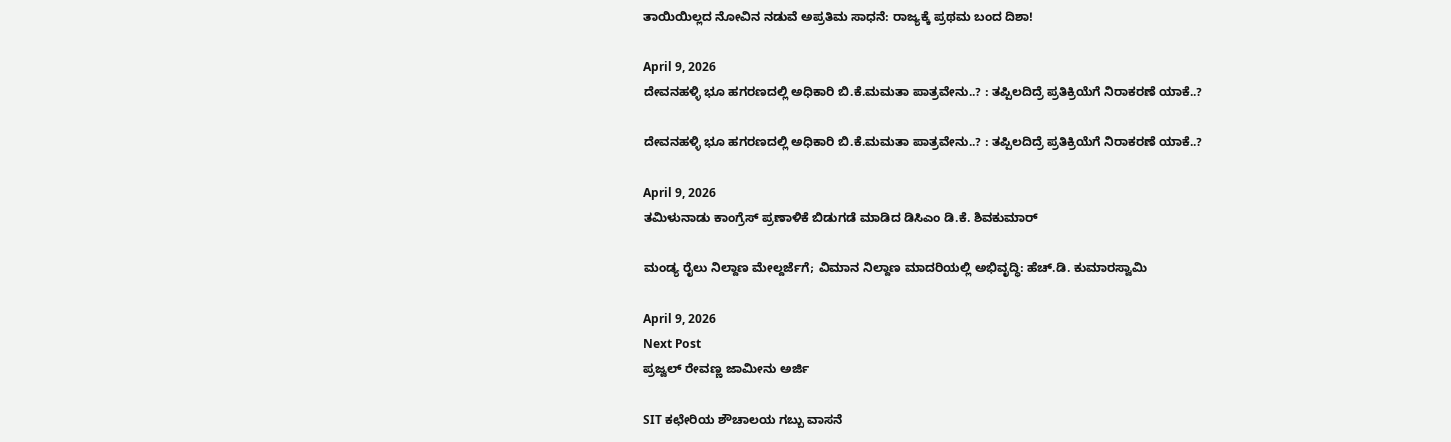ತಾಯಿಯಿಲ್ಲದ ನೋವಿನ ನಡುವೆ ಅಪ್ರತಿಮ ಸಾಧನೆ: ರಾಜ್ಯಕ್ಕೆ ಪ್ರಥಮ ಬಂದ ದಿಶಾ!

April 9, 2026
ದೇವನಹಳ್ಳಿ ಭೂ ಹಗರಣದಲ್ಲಿ ಅಧಿಕಾರಿ ಬಿ.ಕೆ.ಮಮತಾ ಪಾತ್ರವೇನು..? : ತಪ್ಪಿಲದಿದ್ರೆ ಪ್ರತಿಕ್ರಿಯೆಗೆ ನಿರಾಕರಣೆ ಯಾಕೆ..?

ದೇವನಹಳ್ಳಿ ಭೂ ಹಗರಣದಲ್ಲಿ ಅಧಿಕಾರಿ ಬಿ.ಕೆ.ಮಮತಾ ಪಾತ್ರವೇನು..? : ತಪ್ಪಿಲದಿದ್ರೆ ಪ್ರತಿಕ್ರಿಯೆಗೆ ನಿರಾಕರಣೆ ಯಾಕೆ..?

April 9, 2026
ತಮಿಳುನಾಡು ಕಾಂಗ್ರೆಸ್ ಪ್ರಣಾಳಿಕೆ ಬಿಡುಗಡೆ ಮಾಡಿದ ಡಿಸಿಎಂ ಡಿ.ಕೆ. ಶಿವಕುಮಾರ್

ಮಂಡ್ಯ ರೈಲು ನಿಲ್ದಾಣ ಮೇಲ್ದರ್ಜೆಗೆ; ವಿಮಾನ ನಿಲ್ದಾಣ ಮಾದರಿಯಲ್ಲಿ ಅಭಿವೃದ್ಧಿ: ಹೆಚ್.ಡಿ. ಕುಮಾರಸ್ವಾಮಿ

April 9, 2026
Next Post
ಪ್ರಜ್ವಲ್ ರೇವಣ್ಣ ಜಾಮೀನು ಅರ್ಜಿ

SIT ಕಛೇರಿಯ ಶೌಚಾಲಯ ಗಬ್ಬು ವಾಸನೆ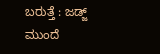ಬರುತ್ತೆ : ಜಡ್ಜ್ ಮುಂದೆ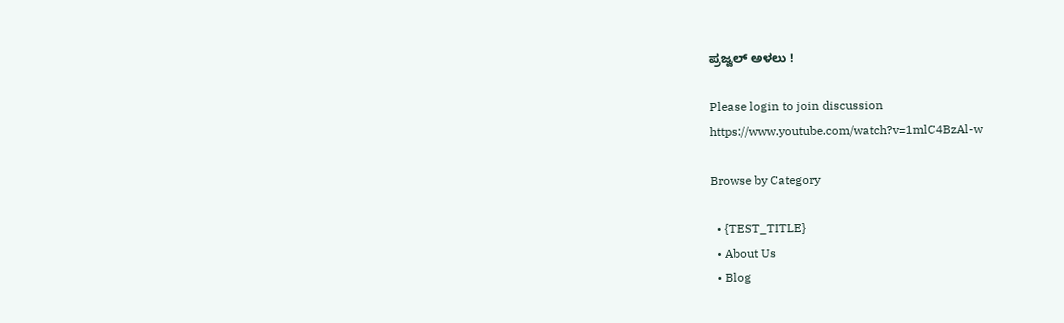ಪ್ರಜ್ವಲ್ ಅಳಲು !

Please login to join discussion
https://www.youtube.com/watch?v=1mlC4BzAl-w

Browse by Category

  • {TEST_TITLE}
  • About Us
  • Blog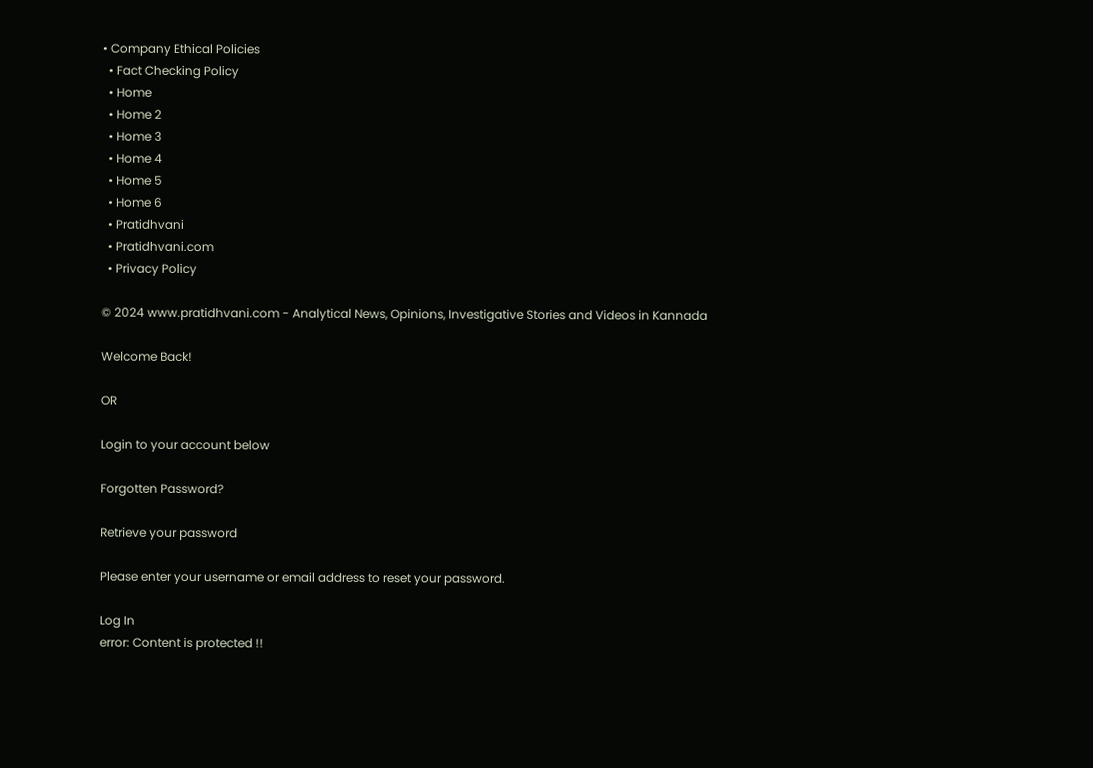• Company Ethical Policies
  • Fact Checking Policy
  • Home
  • Home 2
  • Home 3
  • Home 4
  • Home 5
  • Home 6
  • Pratidhvani
  • Pratidhvani.com
  • Privacy Policy

© 2024 www.pratidhvani.com - Analytical News, Opinions, Investigative Stories and Videos in Kannada

Welcome Back!

OR

Login to your account below

Forgotten Password?

Retrieve your password

Please enter your username or email address to reset your password.

Log In
error: Content is protected !!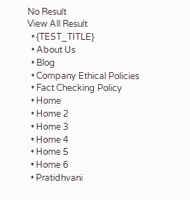No Result
View All Result
  • {TEST_TITLE}
  • About Us
  • Blog
  • Company Ethical Policies
  • Fact Checking Policy
  • Home
  • Home 2
  • Home 3
  • Home 4
  • Home 5
  • Home 6
  • Pratidhvani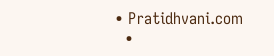• Pratidhvani.com
  •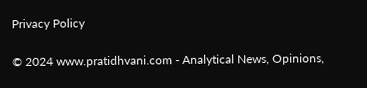Privacy Policy

© 2024 www.pratidhvani.com - Analytical News, Opinions,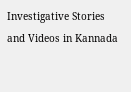Investigative Stories and Videos in Kannada